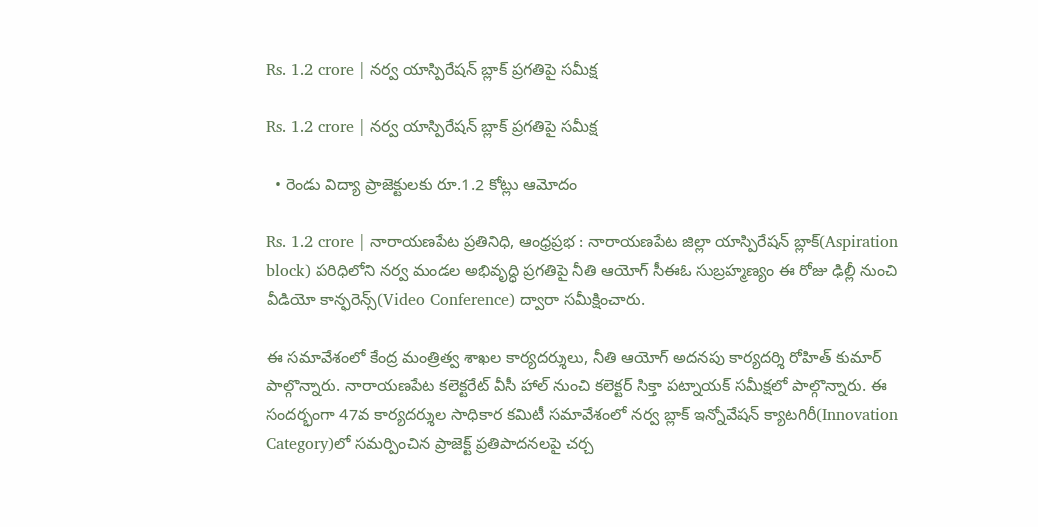Rs. 1.2 crore | నర్వ యాస్పిరేషన్ బ్లాక్ ప్రగతిపై సమీక్ష

Rs. 1.2 crore | నర్వ యాస్పిరేషన్ బ్లాక్ ప్రగతిపై సమీక్ష

  • రెండు విద్యా ప్రాజెక్టులకు రూ.1.2 కోట్లు ఆమోదం

Rs. 1.2 crore | నారాయణపేట ప్రతినిధి, ఆంధ్రప్రభ : నారాయణపేట జిల్లా యాస్పిరేషన్ బ్లాక్(Aspiration block) పరిధిలోని నర్వ మండల అభివృద్ధి ప్రగతిపై నీతి ఆయోగ్ సీఈఓ సుబ్రహ్మణ్యం ఈ రోజు ఢిల్లీ నుంచి వీడియో కాన్ఫరెన్స్(Video Conference) ద్వారా సమీక్షించారు.

ఈ సమావేశంలో కేంద్ర మంత్రిత్వ శాఖల కార్యదర్శులు, నీతి ఆయోగ్ అదనపు కార్యదర్శి రోహిత్ కుమార్ పాల్గొన్నారు. నారాయణపేట కలెక్టరేట్ వీసీ హాల్‌ నుంచి కలెక్టర్ సిక్తా పట్నాయక్ సమీక్షలో పాల్గొన్నారు. ఈ సందర్భంగా 47వ కార్యదర్శుల సాధికార కమిటీ సమావేశంలో నర్వ బ్లాక్ ఇన్నోవేషన్ క్యాటగిరీ(Innovation Category)లో సమర్పించిన ప్రాజెక్ట్ ప్రతిపాదనలపై చర్చ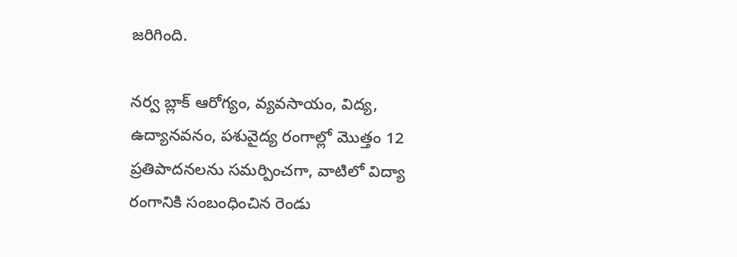జరిగింది.

నర్వ బ్లాక్ ఆరోగ్యం, వ్యవసాయం, విద్య, ఉద్యానవనం, పశువైద్య రంగాల్లో మొత్తం 12 ప్రతిపాదనలను సమర్పించగా, వాటిలో విద్యా రంగానికి సంబంధించిన రెండు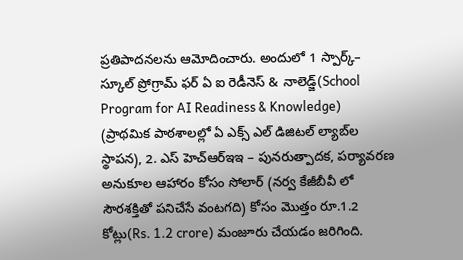ప్రతిపాదనలను ఆమోదించారు. అందులో 1 స్పార్క్– స్కూల్ ప్రోగ్రామ్ ఫర్ ఏ ఐ రెడీనెస్ & నాలెడ్జ్(School Program for AI Readiness & Knowledge) (ప్రాథమిక పాఠశాలల్లో ఏ ఎక్స్ ఎల్ డిజిటల్ ల్యాబ్‌ల స్థాపన), 2. ఎస్ హెచ్ఆర్ఇఇ – పునరుత్పాదక, పర్యావరణ అనుకూల ఆహారం కోసం సోలార్ (నర్వ కేజీబీవీ లో సౌరశక్తితో పనిచేసే వంటగది) కోసం మొత్తం రూ.1.2 కోట్లు(Rs. 1.2 crore) మంజూరు చేయడం జరిగింది.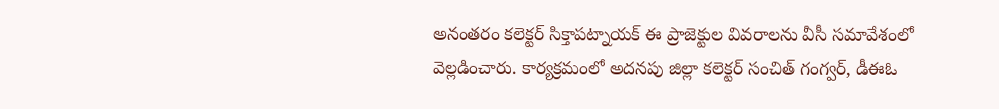అనంతరం కలెక్టర్ సిక్తాపట్నాయక్ ఈ ప్రాజెక్టుల వివరాలను వీసీ సమావేశంలో వెల్లడించారు. కార్యక్రమంలో అదనపు జిల్లా కలెక్టర్ సంచిత్ గంగ్వర్, డీఈఓ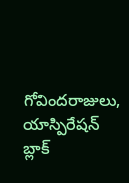గోవిందరాజులు, యాస్పిరేషన్ బ్లాక్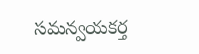సమన్వయకర్త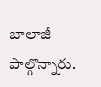బాలాజీ పాల్గొన్నారు.